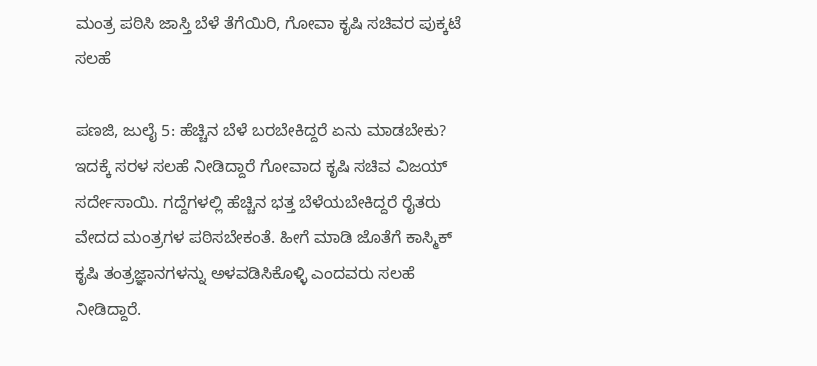ಮಂತ್ರ ಪಠಿಸಿ ಜಾಸ್ತಿ ಬೆಳೆ ತೆಗೆಯಿರಿ, ಗೋವಾ ಕೃಷಿ ಸಚಿವರ ಪುಕ್ಕಟೆ ಸಲಹೆ

ಪಣಜಿ, ಜುಲೈ 5: ಹೆಚ್ಚಿನ ಬೆಳೆ ಬರಬೇಕಿದ್ದರೆ ಏನು ಮಾಡಬೇಕು? ಇದಕ್ಕೆ ಸರಳ ಸಲಹೆ ನೀಡಿದ್ದಾರೆ ಗೋವಾದ ಕೃಷಿ ಸಚಿವ ವಿಜಯ್ ಸರ್ದೇಸಾಯಿ. ಗದ್ದೆಗಳಲ್ಲಿ ಹೆಚ್ಚಿನ ಭತ್ತ ಬೆಳೆಯಬೇಕಿದ್ದರೆ ರೈತರು ವೇದದ ಮಂತ್ರಗಳ ಪಠಿಸಬೇಕಂತೆ. ಹೀಗೆ ಮಾಡಿ ಜೊತೆಗೆ ಕಾಸ್ಮಿಕ್ ಕೃಷಿ ತಂತ್ರಜ್ಞಾನಗಳನ್ನು ಅಳವಡಿಸಿಕೊಳ್ಳಿ ಎಂದವರು ಸಲಹೆ ನೀಡಿದ್ದಾರೆ.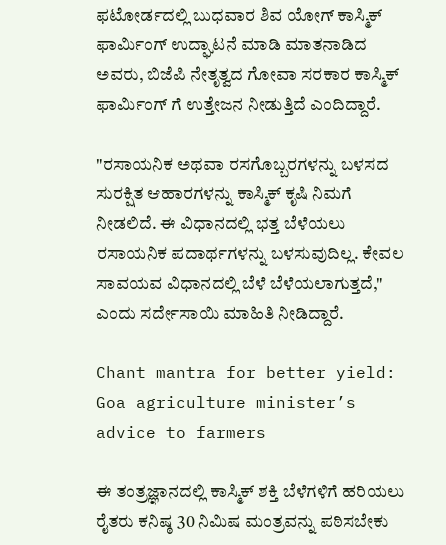ಫಟೋರ್ಡದಲ್ಲಿ ಬುಧವಾರ ಶಿವ ಯೋಗ್ ಕಾಸ್ಮಿಕ್ ಫಾರ್ಮಿಂಗ್ ಉದ್ಘಾಟನೆ ಮಾಡಿ ಮಾತನಾಡಿದ ಅವರು, ಬಿಜೆಪಿ ನೇತೃತ್ವದ ಗೋವಾ ಸರಕಾರ ಕಾಸ್ಮಿಕ್ ಫಾರ್ಮಿಂಗ್ ಗೆ ಉತ್ತೇಜನ ನೀಡುತ್ತಿದೆ ಎಂದಿದ್ದಾರೆ.

"ರಸಾಯನಿಕ ಅಥವಾ ರಸಗೊಬ್ಬರಗಳನ್ನು ಬಳಸದ ಸುರಕ್ಷಿತ ಆಹಾರಗಳನ್ನು ಕಾಸ್ಮಿಕ್ ಕೃಷಿ ನಿಮಗೆ ನೀಡಲಿದೆ. ಈ ವಿಧಾನದಲ್ಲಿ ಭತ್ತ ಬೆಳೆಯಲು ರಸಾಯನಿಕ ಪದಾರ್ಥಗಳನ್ನು ಬಳಸುವುದಿಲ್ಲ. ಕೇವಲ ಸಾವಯವ ವಿಧಾನದಲ್ಲಿ ಬೆಳೆ ಬೆಳೆಯಲಾಗುತ್ತದೆ," ಎಂದು ಸರ್ದೇಸಾಯಿ ಮಾಹಿತಿ ನೀಡಿದ್ದಾರೆ.

Chant mantra for better yield: Goa agriculture minister’s advice to farmers

ಈ ತಂತ್ರಜ್ಞಾನದಲ್ಲಿ ಕಾಸ್ಮಿಕ್ ಶಕ್ತಿ ಬೆಳೆಗಳಿಗೆ ಹರಿಯಲು ರೈತರು ಕನಿಷ್ಠ 30 ನಿಮಿಷ ಮಂತ್ರವನ್ನು ಪಠಿಸಬೇಕು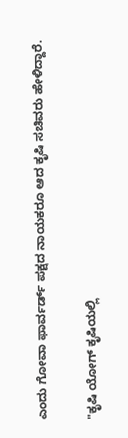ಎಂದು ಗೋವಾ ಫಾರ್ವರ್ಡ್ ಪಕ್ಷದ ನಾಯಕರೂ ಆದ ಕೃಷಿ ಸಚಿವರು ಹೇಳಿದ್ದಾರೆ.

"ಕೃಷಿ ಯೋಗ್ ಕೃಷಿಯಲ್ಲಿ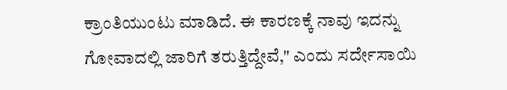ಕ್ರಾಂತಿಯುಂಟು ಮಾಡಿದೆ. ಈ ಕಾರಣಕ್ಕೆ ನಾವು ಇದನ್ನು ಗೋವಾದಲ್ಲಿ ಜಾರಿಗೆ ತರುತ್ತಿದ್ದೇವೆ," ಎಂದು ಸರ್ದೇಸಾಯಿ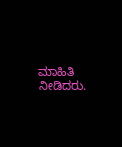ಮಾಹಿತಿ ನೀಡಿದರು.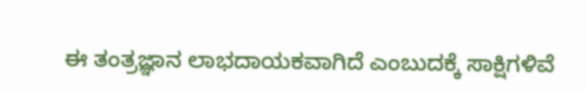ಈ ತಂತ್ರಜ್ಞಾನ ಲಾಭದಾಯಕವಾಗಿದೆ ಎಂಬುದಕ್ಕೆ ಸಾಕ್ಷಿಗಳಿವೆ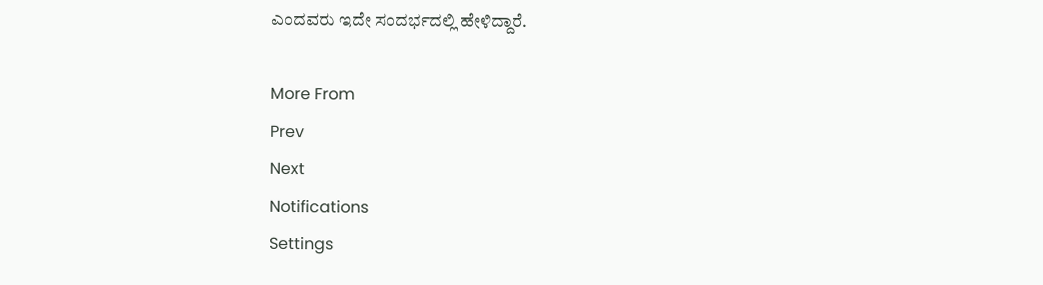ಎಂದವರು ಇದೇ ಸಂದರ್ಭದಲ್ಲಿ ಹೇಳಿದ್ದಾರೆ.

More From
Prev
Next
Notifications
Settings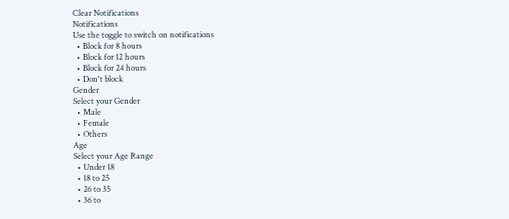Clear Notifications
Notifications
Use the toggle to switch on notifications
  • Block for 8 hours
  • Block for 12 hours
  • Block for 24 hours
  • Don't block
Gender
Select your Gender
  • Male
  • Female
  • Others
Age
Select your Age Range
  • Under 18
  • 18 to 25
  • 26 to 35
  • 36 to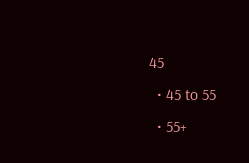45
  • 45 to 55
  • 55+